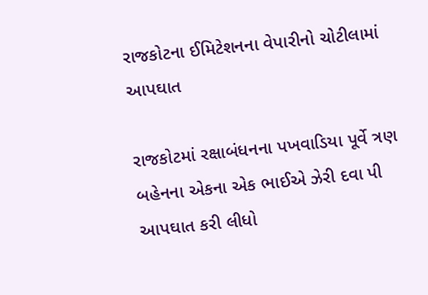રાજકોટના ઈમિટેશનના વેપારીનો ચોટીલામાં આપઘાત

રાજકોટમાં રક્ષાબંધનના પખવાડિયા પૂર્વે ત્રણ બહેનના એકના એક ભાઈએ ઝેરી દવા પી આપઘાત કરી લીધો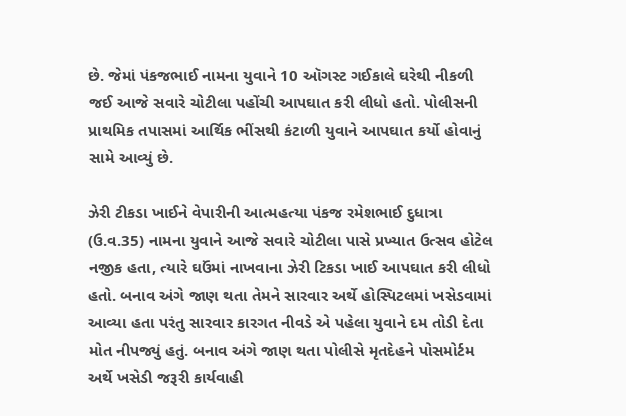છે. જેમાં પંકજભાઈ નામના યુવાને 10 ઑગસ્ટ ગઈકાલે ઘરેથી નીકળી જઈ આજે સવારે ચોટીલા પહોંચી આપઘાત કરી લીધો હતો. પોલીસની પ્રાથમિક તપાસમાં આર્થિક ભીંસથી કંટાળી યુવાને આપઘાત કર્યો હોવાનું સામે આવ્યું છે.

ઝેરી ટીકડા ખાઈને વેપારીની આત્મહત્યા પંકજ રમેશભાઈ દુધાત્રા (ઉ.વ.35) નામના યુવાને આજે સવારે ચોટીલા પાસે પ્રખ્યાત ઉત્સવ હોટેલ નજીક હતા, ત્યારે ઘઉંમાં નાખવાના ઝેરી ટિકડા ખાઈ આપઘાત કરી લીધો હતો. બનાવ અંગે જાણ થતા તેમને સારવાર અર્થે હોસ્પિટલમાં ખસેડવામાં આવ્યા હતા પરંતુ સારવાર કારગત નીવડે એ પહેલા યુવાને દમ તોડી દેતા મોત નીપજ્યું હતું. બનાવ અંગે જાણ થતા પોલીસે મૃતદેહને પોસમોર્ટમ અર્થે ખસેડી જરૂરી કાર્યવાહી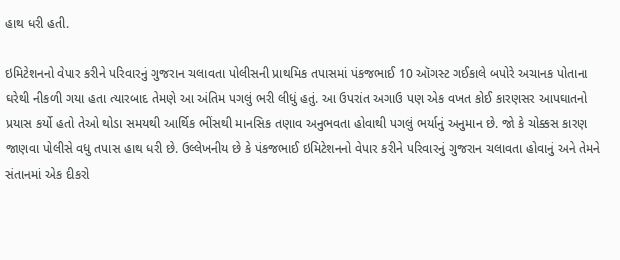હાથ ધરી હતી.

ઇમિટેશનનો વેપાર કરીને પરિવારનું ગુજરાન ચલાવતા પોલીસની પ્રાથમિક તપાસમાં પંકજભાઈ 10 ઑગસ્ટ ગઈકાલે બપોરે અચાનક પોતાના ઘરેથી નીકળી ગયા હતા ત્યારબાદ તેમણે આ અંતિમ પગલું ભરી લીધું હતું. આ ઉપરાંત અગાઉ પણ એક વખત કોઈ કારણસર આપઘાતનો પ્રયાસ કર્યો હતો તેઓ થોડા સમયથી આર્થિક ભીંસથી માનસિક તણાવ અનુભવતા હોવાથી પગલું ભર્યાનું અનુમાન છે. જો કે ચોક્કસ કારણ જાણવા પોલીસે વધુ તપાસ હાથ ધરી છે. ઉલ્લેખનીય છે કે પંકજભાઈ ઇમિટેશનનો વેપાર કરીને પરિવારનું ગુજરાન ચલાવતા હોવાનું અને તેમને સંતાનમાં એક દીકરો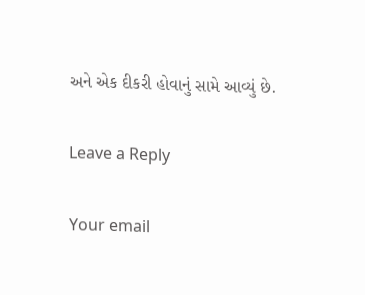અને એક દીકરી હોવાનું સામે આવ્યું છે.

Leave a Reply

Your email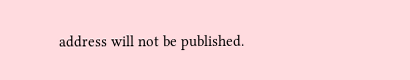address will not be published.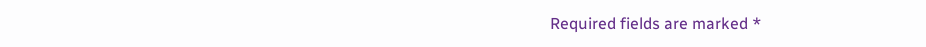Required fields are marked *